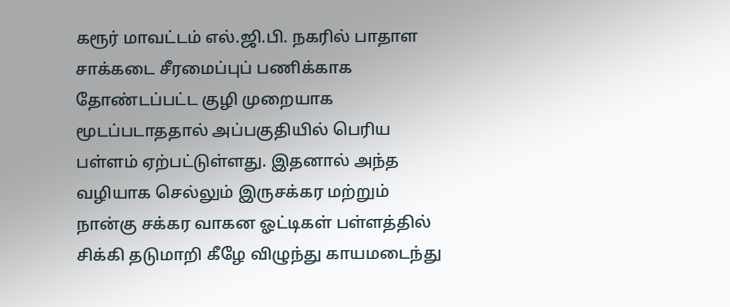கரூர் மாவட்டம் எல்.ஜி.பி. நகரில் பாதாள சாக்கடை சீரமைப்புப் பணிக்காக தோண்டப்பட்ட குழி முறையாக மூடப்படாததால் அப்பகுதியில் பெரிய பள்ளம் ஏற்பட்டுள்ளது. இதனால் அந்த வழியாக செல்லும் இருசக்கர மற்றும் நான்கு சக்கர வாகன ஓட்டிகள் பள்ளத்தில் சிக்கி தடுமாறி கீழே விழுந்து காயமடைந்து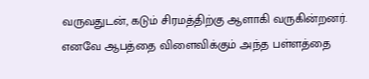வருவதுடன், கடும் சிரமத்திற்கு ஆளாகி வருகின்றனர். எனவே ஆபத்தை விளைவிக்கும் அந்த பள்ளத்தை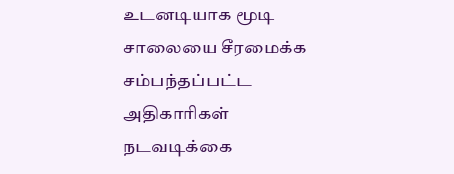உடனடியாக மூடி சாலையை சீரமைக்க சம்பந்தப்பட்ட அதிகாரிகள் நடவடிக்கை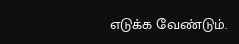எடுக்க வேண்டும்.